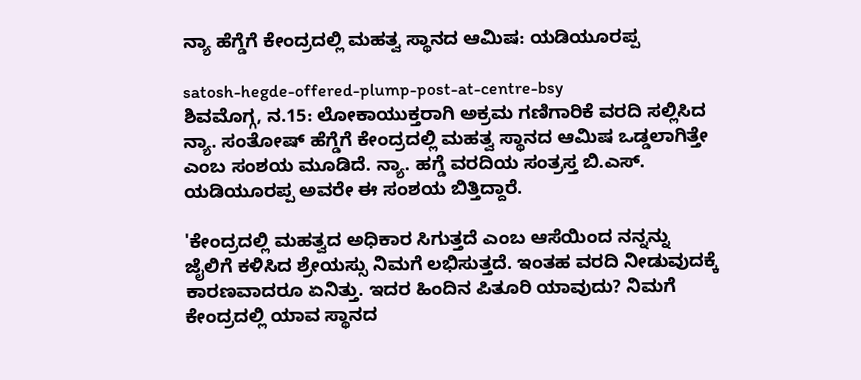ನ್ಯಾ ಹೆಗ್ಡೆಗೆ ಕೇಂದ್ರದಲ್ಲಿ ಮಹತ್ವ ಸ್ಥಾನದ ಆಮಿಷ: ಯಡಿಯೂರಪ್ಪ

satosh-hegde-offered-plump-post-at-centre-bsy
ಶಿವಮೊಗ್ಗ, ನ.15: ಲೋಕಾಯುಕ್ತರಾಗಿ ಅಕ್ರಮ ಗಣಿಗಾರಿಕೆ ವರದಿ ಸಲ್ಲಿಸಿದ ನ್ಯಾ. ಸಂತೋಷ್ ಹೆಗ್ಡೆಗೆ ಕೇಂದ್ರದಲ್ಲಿ ಮಹತ್ವ ಸ್ಥಾನದ ಆಮಿಷ ಒಡ್ಡಲಾಗಿತ್ತೇ ಎಂಬ ಸಂಶಯ ಮೂಡಿದೆ. ನ್ಯಾ. ಹಗ್ಡೆ ವರದಿಯ ಸಂತ್ರಸ್ತ ಬಿ.ಎಸ್‌. ಯಡಿಯೂರಪ್ಪ ಅವರೇ ಈ ಸಂಶಯ ಬಿತ್ತಿದ್ದಾರೆ.

'ಕೇಂದ್ರದಲ್ಲಿ ಮಹತ್ವದ ಅಧಿಕಾರ ಸಿಗುತ್ತದೆ ಎಂಬ ಆಸೆಯಿಂದ ನನ್ನನ್ನು ಜೈಲಿಗೆ ಕಳಿಸಿದ ಶ್ರೇಯಸ್ಸು ನಿಮಗೆ ಲಭಿಸುತ್ತದೆ. ಇಂತಹ ವರದಿ ನೀಡುವುದಕ್ಕೆ ಕಾರಣವಾದರೂ ಏನಿತ್ತು. ಇದರ ಹಿಂದಿನ ಪಿತೂರಿ ಯಾವುದು? ನಿಮಗೆ ಕೇಂದ್ರದಲ್ಲಿ ಯಾವ ಸ್ಥಾನದ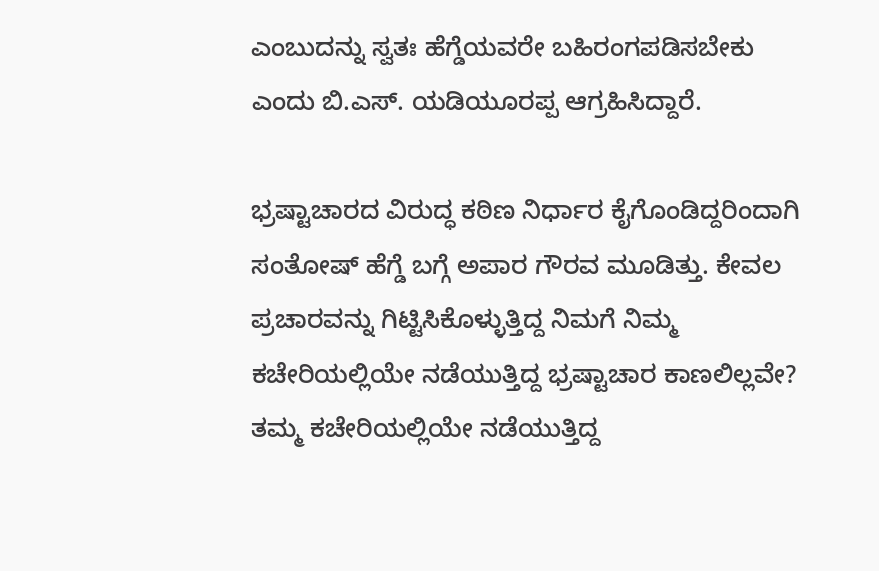ಎಂಬುದನ್ನು ಸ್ವತಃ ಹೆಗ್ಡೆಯವರೇ ಬಹಿರಂಗಪಡಿಸಬೇಕು ಎಂದು ಬಿ.ಎಸ್‌. ಯಡಿಯೂರಪ್ಪ ಆಗ್ರಹಿಸಿದ್ದಾರೆ.

ಭ್ರಷ್ಟಾಚಾರದ ವಿರುದ್ಧ ಕಠಿಣ ನಿರ್ಧಾರ ಕೈಗೊಂಡಿದ್ದರಿಂದಾಗಿ ಸಂತೋಷ್‌ ಹೆಗ್ಡೆ ಬಗ್ಗೆ ಅಪಾರ ಗೌರವ ಮೂಡಿತ್ತು. ಕೇವಲ ಪ್ರಚಾರವನ್ನು ಗಿಟ್ಟಿಸಿಕೊಳ್ಳುತ್ತಿದ್ದ ನಿಮಗೆ ನಿಮ್ಮ ಕಚೇರಿಯಲ್ಲಿಯೇ ನಡೆಯುತ್ತಿದ್ದ ಭ್ರಷ್ಟಾಚಾರ ಕಾಣಲಿಲ್ಲವೇ? ತಮ್ಮ ಕಚೇರಿಯಲ್ಲಿಯೇ ನಡೆಯುತ್ತಿದ್ದ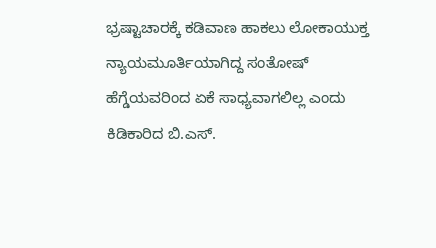ಭ್ರಷ್ಟಾಚಾರಕ್ಕೆ ಕಡಿವಾಣ ಹಾಕಲು ಲೋಕಾಯುಕ್ತ ನ್ಯಾಯಮೂರ್ತಿಯಾಗಿದ್ದ ಸಂತೋಷ್‌ ಹೆಗ್ಡೆಯವರಿಂದ ಏಕೆ ಸಾಧ್ಯವಾಗಲಿಲ್ಲ ಎಂದು ಕಿಡಿಕಾರಿದ ಬಿ.ಎಸ್‌.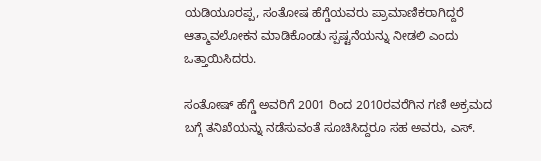ಯಡಿಯೂರಪ್ಪ, ಸಂತೋಷ ಹೆಗ್ಡೆಯವರು ಪ್ರಾಮಾಣಿಕರಾಗಿದ್ದರೆ ಆತ್ಮಾವಲೋಕನ ಮಾಡಿಕೊಂಡು ಸ್ಪಷ್ಟನೆಯನ್ನು ನೀಡಲಿ ಎಂದು ಒತ್ತಾಯಿಸಿದರು.

ಸಂತೋಷ್‌ ಹೆಗ್ಡೆ ಅವರಿಗೆ 2001 ರಿಂದ 2010ರವರೆಗಿನ ಗಣಿ ಅಕ್ರಮದ ಬಗ್ಗೆ ತನಿಖೆಯನ್ನು ನಡೆಸುವಂತೆ ಸೂಚಿಸಿದ್ದರೂ ಸಹ ಅವರು, ಎಸ್‌.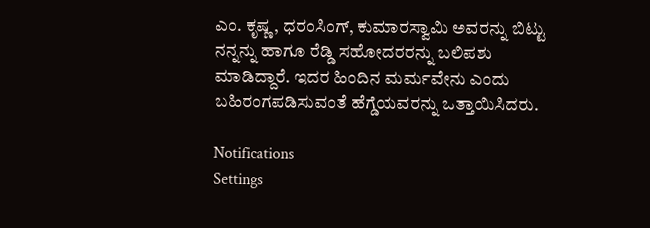ಎಂ. ಕೃಷ್ಣ, ಧರಂಸಿಂಗ್‌, ಕುಮಾರಸ್ವಾಮಿ ಅವರನ್ನು ಬಿಟ್ಟು ನನ್ನನ್ನು ಹಾಗೂ ರೆಡ್ಡಿ ಸಹೋದರರನ್ನು ಬಲಿಪಶು ಮಾಡಿದ್ದಾರೆ. ಇದರ ಹಿಂದಿನ ಮರ್ಮವೇನು ಎಂದು ಬಹಿರಂಗಪಡಿಸುವಂತೆ ಹೆಗ್ಡೆಯವರನ್ನು ಒತ್ತಾಯಿಸಿದರು.

Notifications
Settings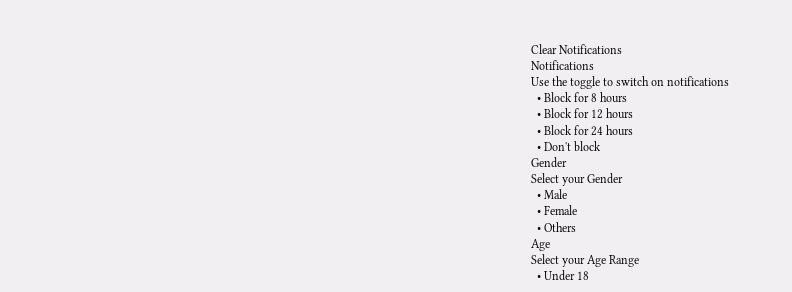Clear Notifications
Notifications
Use the toggle to switch on notifications
  • Block for 8 hours
  • Block for 12 hours
  • Block for 24 hours
  • Don't block
Gender
Select your Gender
  • Male
  • Female
  • Others
Age
Select your Age Range
  • Under 18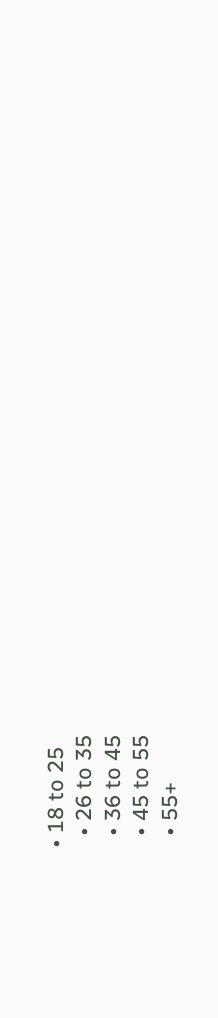• 18 to 25
  • 26 to 35
  • 36 to 45
  • 45 to 55
  • 55+